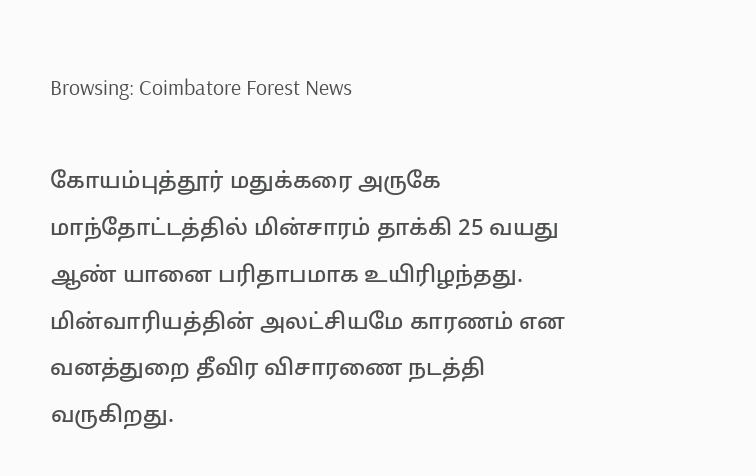Browsing: Coimbatore Forest News

கோயம்புத்தூர் மதுக்கரை அருகே மாந்தோட்டத்தில் மின்சாரம் தாக்கி 25 வயது ஆண் யானை பரிதாபமாக உயிரிழந்தது. மின்வாரியத்தின் அலட்சியமே காரணம் என வனத்துறை தீவிர விசாரணை நடத்தி வருகிறது.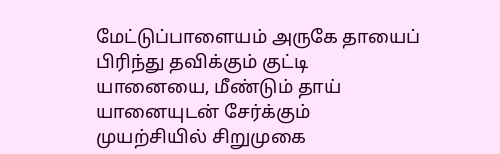மேட்டுப்பாளையம் அருகே தாயைப் பிரிந்து தவிக்கும் குட்டி யானையை, மீண்டும் தாய் யானையுடன் சேர்க்கும் முயற்சியில் சிறுமுகை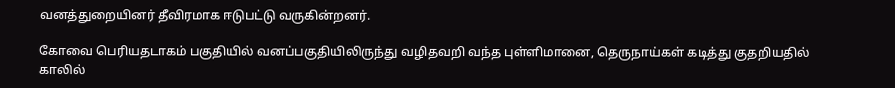வனத்துறையினர் தீவிரமாக ஈடுபட்டு வருகின்றனர்.

கோவை பெரியதடாகம் பகுதியில் வனப்பகுதியிலிருந்து வழிதவறி வந்த புள்ளிமானை, தெருநாய்கள் கடித்து குதறியதில் காலில்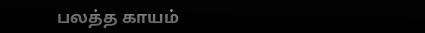பலத்த காயம்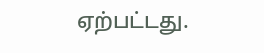ஏற்பட்டது.